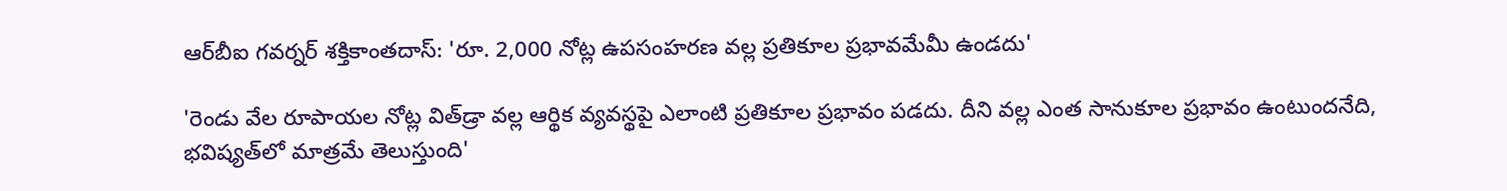ఆర్‌బీఐ గవర్నర్ శక్తికాంతదాస్: 'రూ. 2,000 నోట్ల ఉపసంహరణ వల్ల ప్రతికూల ప్రభావమేమీ ఉండదు'

'రెండు వేల రూపాయల నోట్ల విత్‌డ్రా వల్ల ఆర్థిక వ్యవస్థపై ఎలాంటి ప్రతికూల ప్రభావం పడదు. దీని వల్ల ఎంత సానుకూల ప్రభావం ఉంటుందనేది, భవిష్యత్‌లో మాత్రమే తెలుస్తుంది'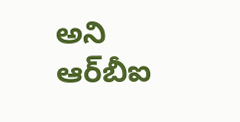అని ఆర్‌బీఐ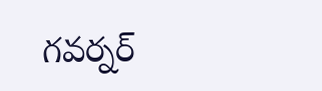గవర్నర్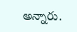అన్నారు.